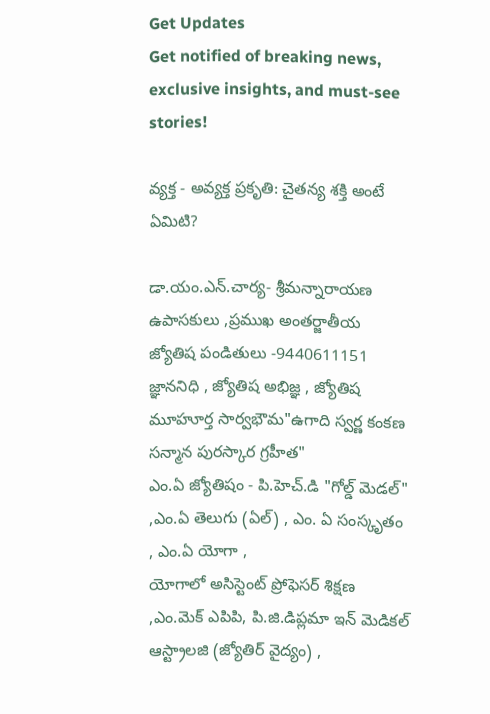Get Updates
Get notified of breaking news, exclusive insights, and must-see stories!

వ్యక్త - అవ్యక్త ప్రకృతి: చైతన్య శక్తి అంటే ఏమిటి?

డా.యం.ఎన్.చార్య- శ్రీమన్నారాయణ ఉపాసకులు ,ప్రముఖ అంతర్జాతీయ జ్యోతిష పండితులు -9440611151
జ్ఞాననిధి , జ్యోతిష అభిజ్ఞ , జ్యోతిష మూహూర్త సార్వభౌమ"ఉగాది స్వర్ణ కంకణ సన్మాన పురస్కార గ్రహీత"
ఎం.ఏ జ్యోతిషం - పి.హెచ్.డి "గోల్డ్ మెడల్" ,ఎం.ఏ తెలుగు (ఏల్) , ఎం. ఏ సంస్కృతం , ఎం.ఏ యోగా ,
యోగాలో అసిస్టెంట్ ప్రోఫెసర్ శిక్షణ ,ఎం.మెక్ ఎపిపి, పి.జి.డిప్లమా ఇన్ మెడికల్ ఆస్ట్రాలజి (జ్యోతిర్ వైద్యం) ,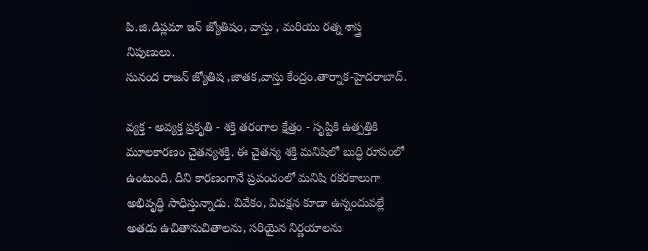పి.జి.డిప్లమా ఇన్ జ్యోతిషం, వాస్తు , మరియు రత్న శాస్త్ర నిపుణులు.
సునంద రాజన్ జ్యోతిష ,జాతక,వాస్తు కేంద్రం.తార్నాక-హైదరాబాద్.

వ్యక్త - అవ్యక్త ప్రకృతి - శక్తి తరంగాల క్షేత్రం - సృష్టికి ఉత్పత్తికి మూలకారణం చైతన్యశక్తి. ఈ చైతన్య శక్తి మనిషిలో బుద్ధి రూపంలో ఉంటుంది. దీని కారణంగానే ప్రపంచంలో మనిషి రకరకాలుగా అభివృద్ధి సాధిస్తున్నాడు. వివేకం, విచక్షన కూడా ఉన్నందువల్లే అతడు ఉచితానుచితాలను, సరియైన నిర్ణయాలను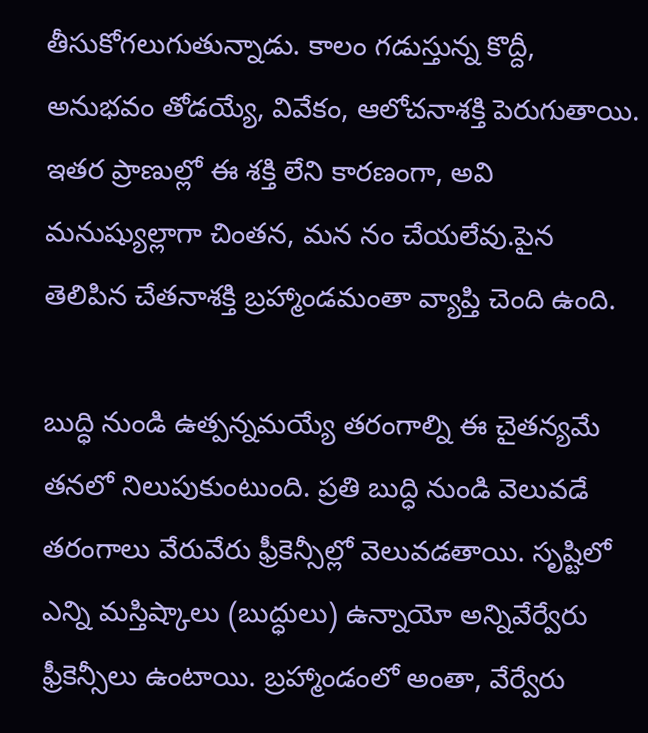తీసుకోగలుగుతున్నాడు. కాలం గడుస్తున్న కొద్దీ, అనుభవం తోడయ్యే, వివేకం, ఆలోచనాశక్తి పెరుగుతాయి. ఇతర ప్రాణుల్లో ఈ శక్తి లేని కారణంగా, అవి మనుష్యుల్లాగా చింతన, మన నం చేయలేవు.పైన తెలిపిన చేతనాశక్తి బ్రహ్మాండమంతా వ్యాప్తి చెంది ఉంది.

బుద్ధి నుండి ఉత్పన్నమయ్యే తరంగాల్ని ఈ చైతన్యమే తనలో నిలుపుకుంటుంది. ప్రతి బుద్ధి నుండి వెలువడే తరంగాలు వేరువేరు ఫ్రీకెన్సీల్లో వెలువడతాయి. సృష్టిలో ఎన్ని మస్తిష్కాలు (బుద్ధులు) ఉన్నాయో అన్నివేర్వేరు ఫ్రీకెన్సీలు ఉంటాయి. బ్రహ్మాండంలో అంతా, వేర్వేరు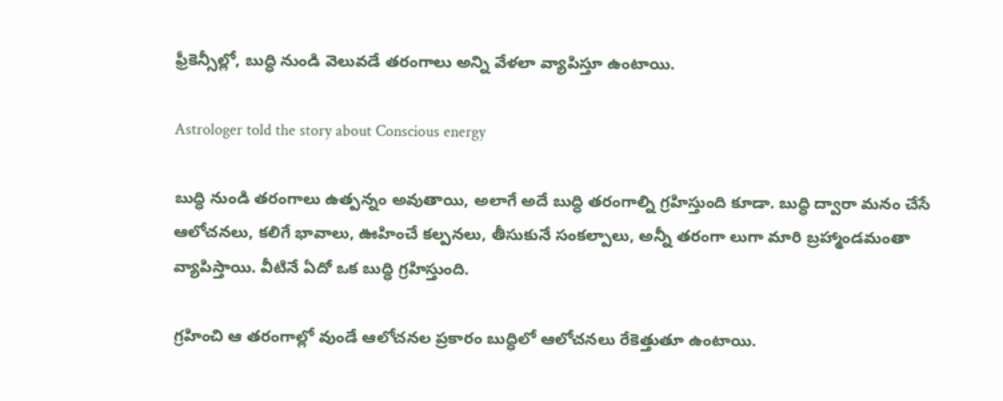ఫ్రీకెన్సీల్లో, బుద్ధి నుండి వెలువడే తరంగాలు అన్ని వేళలా వ్యాపిస్తూ ఉంటాయి.

Astrologer told the story about Conscious energy

బుద్ధి నుండి తరంగాలు ఉత్పన్నం అవుతాయి, అలాగే అదే బుద్ధి తరంగాల్ని గ్రహిస్తుంది కూడా. బుద్ధి ద్వారా మనం చేసే ఆలోచనలు, కలిగే భావాలు, ఊహించే కల్పనలు, తీసుకునే సంకల్పాలు, అన్నీ తరంగా లుగా మారి బ్రహ్మాండమంతా వ్యాపిస్తాయి. వీటినే ఏదో ఒక బుద్ధి గ్రహిస్తుంది.

గ్రహించి ఆ తరంగాల్లో వుండే ఆలోచనల ప్రకారం బుద్ధిలో ఆలోచనలు రేకెత్తుతూ ఉంటాయి.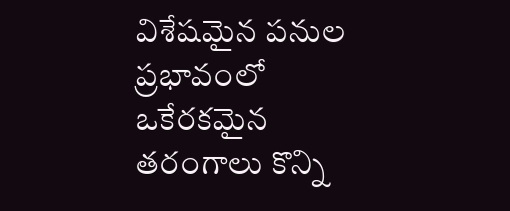విశేషమైన పనుల ప్రభావంలో ఒకేరకమైన తరంగాలు కొన్ని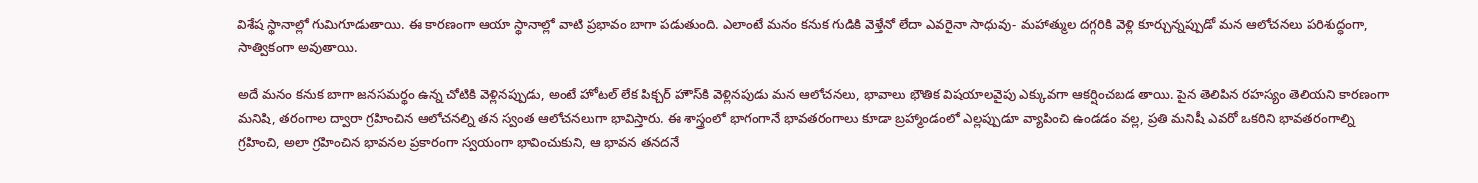విశేష స్థానాల్లో గుమిగూడుతాయి. ఈ కారణంగా ఆయా స్థానాల్లో వాటి ప్రభావం బాగా పడుతుంది. ఎలాంటే మనం కనుక గుడికి వెళ్తేనో లేదా ఎవరైనా సాధువు- మహాత్ముల దగ్గరికి వెళ్లి కూర్చున్నప్పుడో మన ఆలోచనలు పరిశుద్ధంగా, సాత్వికంగా అవుతాయి.

అదే మనం కనుక బాగా జనసమర్థం ఉన్న చోటికి వెళ్లినప్పుడు, అంటే హోటల్‌ లేక పిక్చర్‌ హౌస్‌కి వెళ్లినపుడు మన ఆలోచనలు, భావాలు భౌతిక విషయాలవైపు ఎక్కువగా ఆకర్షించబడ తాయి. పైన తెలిపిన రహస్యం తెలియని కారణంగా మనిషి, తరంగాల ద్వారా గ్రహించిన ఆలోచనల్ని తన స్వంత ఆలోచనలుగా భావిస్తారు. ఈ శాస్త్రంలో భాగంగానే భావతరంగాలు కూడా బ్రహ్మాండంలో ఎల్లప్పుడూ వ్యాపించి ఉండడం వల్ల, ప్రతి మనిషీ ఎవరో ఒకరిని భావతరంగాల్ని గ్రహించి, అలా గ్రహించిన భావనల ప్రకారంగా స్వయంగా భావించుకుని, ఆ భావన తనదనే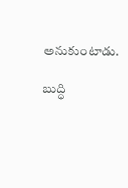అనుకుంటాడు.

బుద్ధి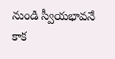నుండి స్వీయభావనే కాక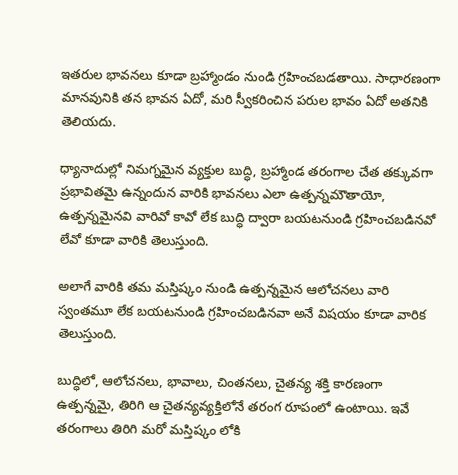ఇతరుల భావనలు కూడా బ్రహ్మాండం నుండి గ్రహించబడతాయి. సాధారణంగా మానవునికి తన భావన ఏదో, మరి స్వీకరించిన పరుల భావం ఏదో అతనికి తెలియదు.

ధ్యానాదుల్లో నిమగ్నమైన వ్యక్తుల బుద్ధి, బ్రహ్మాండ తరంగాల చేత తక్కువగా ప్రభావితమై ఉన్నందున వారికి భావనలు ఎలా ఉత్పన్నమౌతాయో, ఉత్పన్నమైనవి వారివో కావో లేక బుద్ధి ద్వారా బయటనుండి గ్రహించబడినవో లేవో కూడా వారికి తెలుస్తుంది.

అలాగే వారికి తమ మస్తిష్కం నుండి ఉత్పన్నమైన ఆలోచనలు వారి స్వంతమూ లేక బయటనుండి గ్రహించబడినవా అనే విషయం కూడా వారిక తెలుస్తుంది.

బుద్ధిలో, ఆలోచనలు, భావాలు, చింతనలు, చైతన్య శక్తి కారణంగా ఉత్పన్నమై, తిరిగి ఆ చైతన్యవ్యక్తిలోనే తరంగ రూపంలో ఉంటాయి. ఇవే తరంగాలు తిరిగి మరో మస్తిష్కం లోకి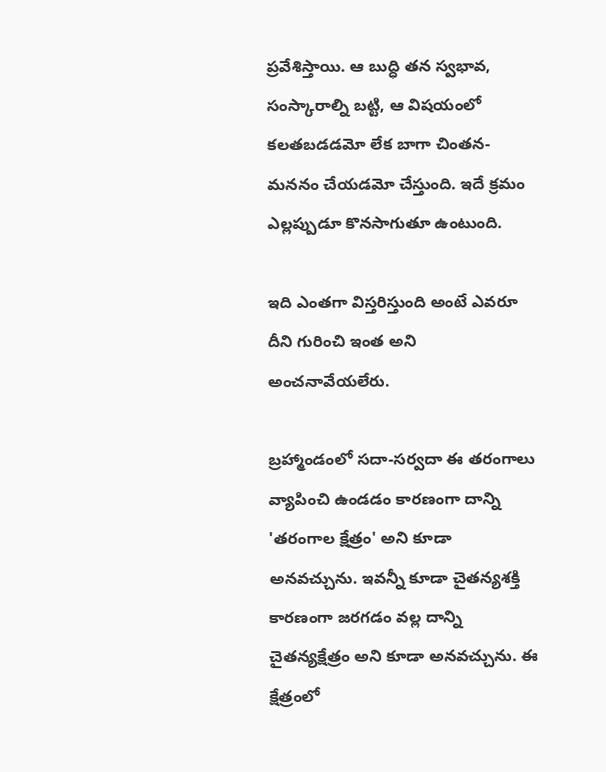ప్రవేశిస్తాయి. ఆ బుద్ధి తన స్వభావ, సంస్కారాల్ని బట్టి, ఆ విషయంలో కలతబడడమో లేక బాగా చింతన-మననం చేయడమో చేస్తుంది. ఇదే క్రమం ఎల్లప్పుడూ కొనసాగుతూ ఉంటుంది.

ఇది ఎంతగా విస్తరిస్తుంది అంటే ఎవరూ దీని గురించి ఇంత అని అంచనావేయలేరు.

బ్రహ్మాండంలో సదా-సర్వదా ఈ తరంగాలు వ్యాపించి ఉండడం కారణంగా దాన్ని 'తరంగాల క్షేత్రం' అని కూడా అనవచ్చును. ఇవన్నీ కూడా చైతన్యశక్తి కారణంగా జరగడం వల్ల దాన్ని చైతన్యక్షేత్రం అని కూడా అనవచ్చును. ఈ క్షేత్రంలో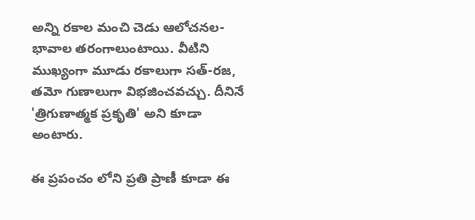అన్ని రకాల మంచి చెడు ఆలోచనల- భావాల తరంగాలుంటాయి. వీటిని ముఖ్యంగా మూడు రకాలుగా సత్‌-రజ, తమో గుణాలుగా విభజించవచ్చు. దీనినే 'త్రిగుణాత్మక ప్రకృతి' అని కూడా అంటారు.

ఈ ప్రపంచం లోని ప్రతి ప్రాణీ కూడా ఈ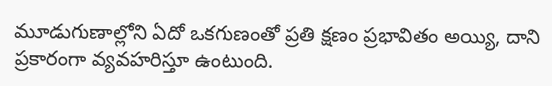మూడుగుణాల్లోని ఏదో ఒకగుణంతో ప్రతి క్షణం ప్రభావితం అయ్యి, దాని ప్రకారంగా వ్యవహరిస్తూ ఉంటుంది.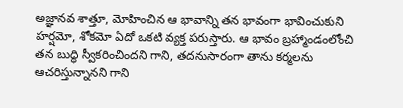అజ్ఞానవ శాత్తూ, మోహించిన ఆ భావాన్ని తన భావంగా భావించుకుని హర్షమో, శోకమో ఏదో ఒకటి వ్యక్త పరుస్తారు. ఆ భావం బ్రహ్మాండంలోంచి తన బుద్ధి స్వీకరించిందని గాని, తదనుసారంగా తాను కర్మలను ఆచరిస్తున్నానని గాని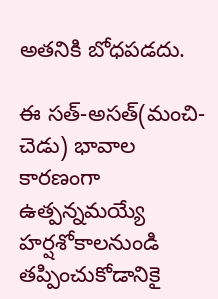అతనికి బోధపడదు.

ఈ సత్‌-అసత్‌(మంచి-చెడు) భావాల కారణంగా ఉత్పన్నమయ్యే హర్షశోకాలనుండి తప్పించుకోడానికై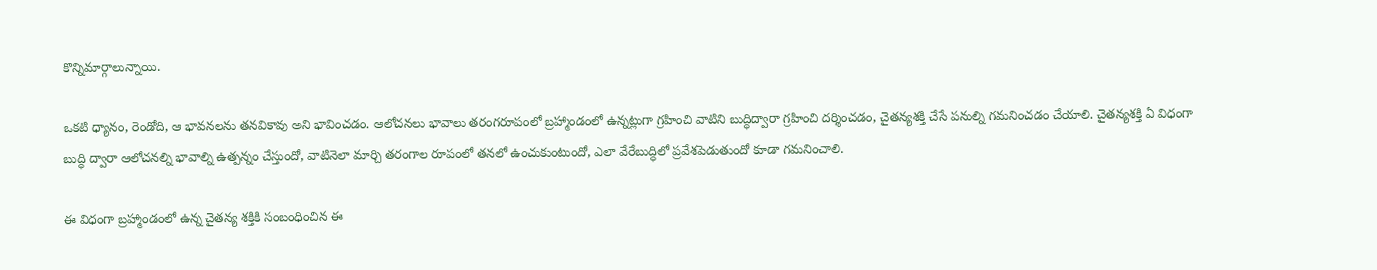కొన్నిమార్గాలున్నాయి.

ఒకటి ధ్యానం, రెండోది, ఆ భావనలను తనవికావు అని భావించడం. ఆలోచనలు భావాలు తరంగరూపంలో బ్రహ్మాండంలో ఉన్నట్లుగా గ్రహించి వాటిని బుద్ధిద్వారా గ్రహించి దర్శించడం, చైతన్యశక్తి చేసే పనుల్ని గమనించడం చేయాలి. చైతన్యశక్తి ఏ విధంగా బుద్ధి ద్వారా ఆలోచనల్ని భావాల్ని ఉత్పన్నం చేస్తుందో, వాటినెలా మార్చి తరంగాల రూపంలో తనలో ఉంచుకుంటుందో, ఎలా వేరేబుద్ధిలో ప్రవేశపెడుతుందో కూడా గమనించాలి.

ఈ విధంగా బ్రహ్మాండంలో ఉన్న చైతన్య శక్తికి సంబంధించిన ఈ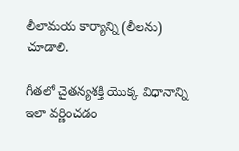లీలామయ కార్యాన్ని (లీలను) చూడాలి.

గీతలో చైతన్యశక్తి యొక్క విధానాన్ని ఇలా వర్ణించడం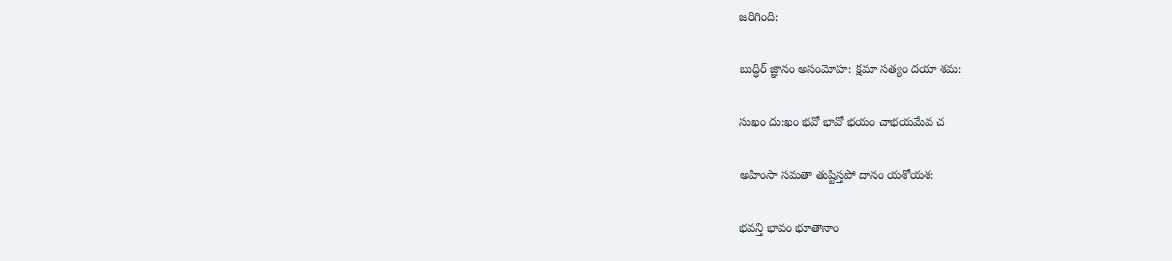జరిగింది:

బుద్ధిర్‌ జ్ఞానం అసంమోహ: క్షమా సత్యం దయా శమ:

సుఖం దు:ఖం భవో భావో భయం చాభయమేవ చ

అహింసా సమతా తుష్టిస్తపో దానం యశోయశ:

భవన్తి భావం భూతానాం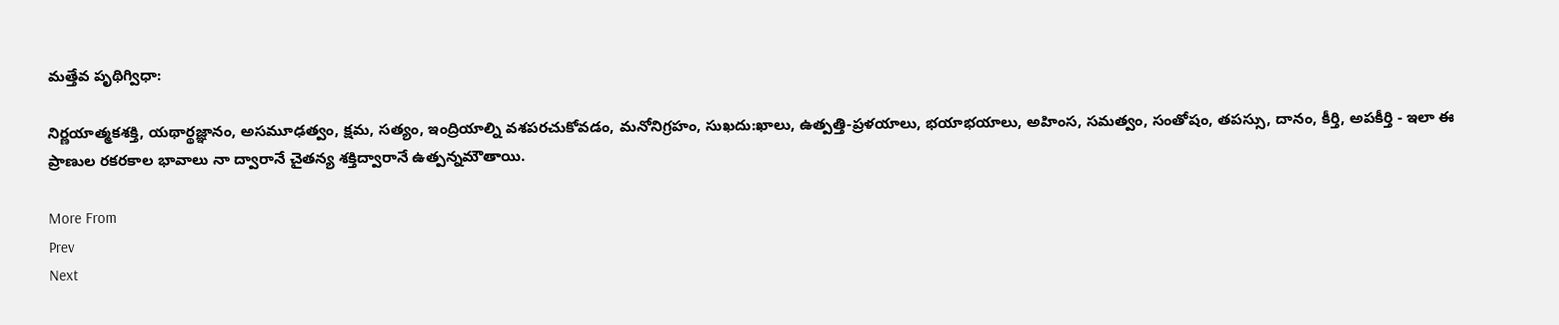మత్తేవ పృథిగ్విధా:

నిర్ణయాత్మకశక్తి, యథార్థజ్ఞానం, అసమూఢత్వం, క్షమ, సత్యం, ఇంద్రియాల్ని వశపరచుకోవడం, మనోనిగ్రహం, సుఖదు:ఖాలు, ఉత్పత్తి-ప్రళయాలు, భయాభయాలు, అహింస, సమత్వం, సంతోషం, తపస్సు, దానం, కీర్తి, అపకీర్తి - ఇలా ఈ ప్రాణుల రకరకాల భావాలు నా ద్వారానే చైతన్య శక్తిద్వారానే ఉత్పన్నమౌతాయి.

More From
Prev
Next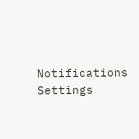Notifications
Settings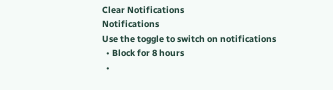Clear Notifications
Notifications
Use the toggle to switch on notifications
  • Block for 8 hours
  •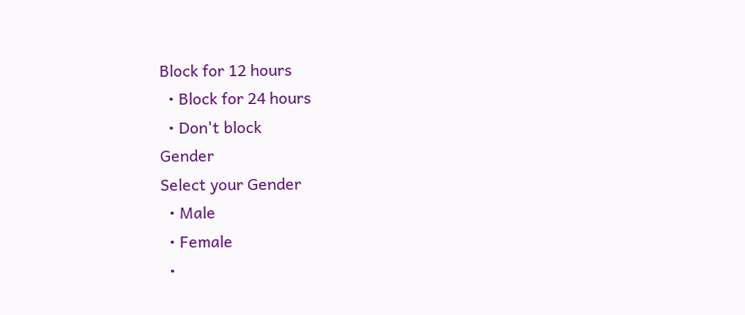Block for 12 hours
  • Block for 24 hours
  • Don't block
Gender
Select your Gender
  • Male
  • Female
  •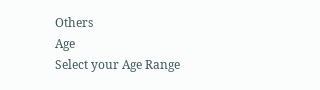Others
Age
Select your Age Range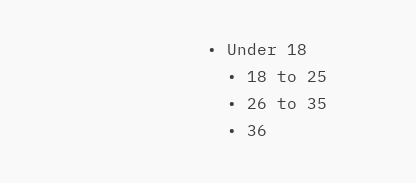• Under 18
  • 18 to 25
  • 26 to 35
  • 36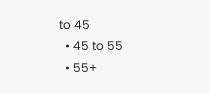to 45
  • 45 to 55
  • 55+